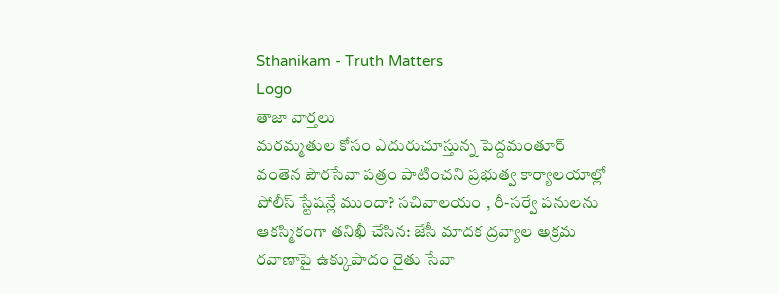Sthanikam - Truth Matters
Logo
తాజా వార్తలు
మరమ్మతుల కోసం ఎదురుచూస్తున్న పెద్దమంతూర్ వంతెన పౌరసేవా పత్రం పాటించని ప్రభుత్వ కార్యాలయాల్లో పోలీస్ స్టేషన్లే ముందా? సచివాలయం , రీ-సర్వే పనులను ఆకస్మికంగా తనిఖీ చేసిన: జేసీ మాదక ద్రవ్యాల అక్రమ రవాణాపై ఉక్కుపాదం రైతు సేవా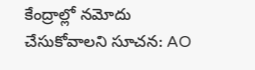కేంద్రాల్లో నమోదు చేసుకోవాలని సూచన: AO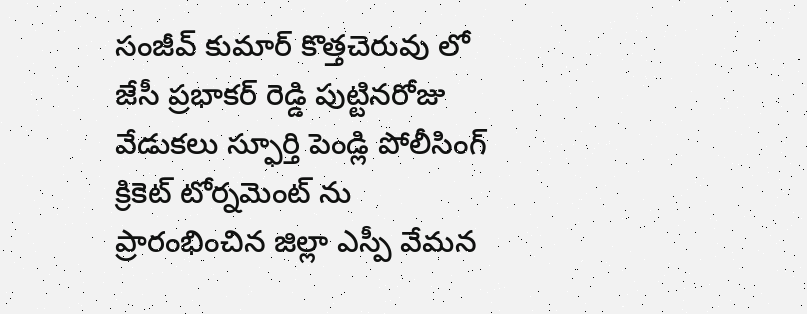సంజీవ్ కుమార్ కొత్తచెరువు లో జేసీ ప్రభాకర్ రెడ్డి పుట్టినరోజు వేడుకలు స్ఫూర్తి పెండ్లి పోలీసింగ్ క్రికెట్ టోర్నమెంట్ ను ప్రారంభించిన జిల్లా ఎస్పీ వేమన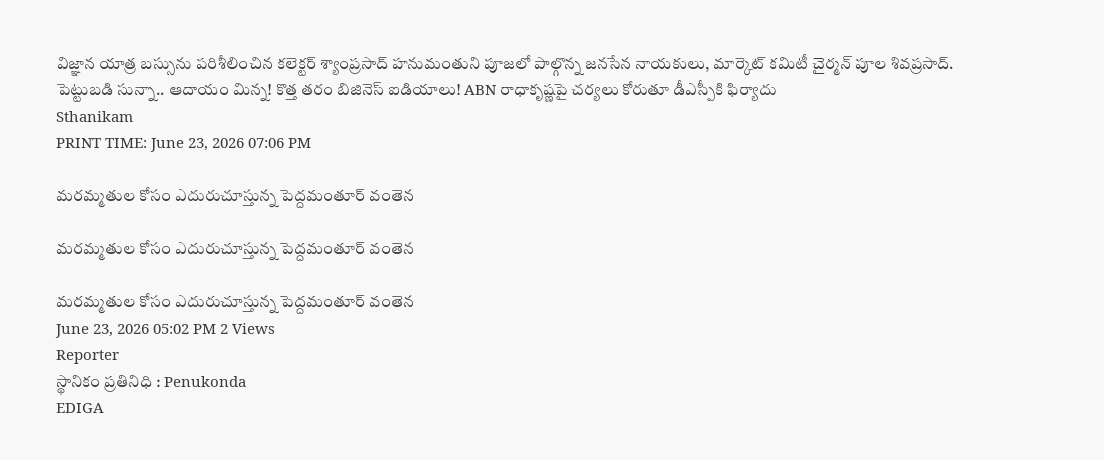విజ్ఞాన యాత్ర బస్సును పరిశీలించిన కలెక్టర్ శ్యాంప్రసాద్ హనుమంతుని పూజలో పాల్గొన్న జనసేన నాయకులు, మార్కెట్ కమిటీ చైర్మన్ పూల శివప్రసాద్. పెట్టుబడి సున్నా.. ఆదాయం మిన్న! కొత్త తరం బిజినెస్ ఐడియాలు! ABN రాధాకృష్ణపై చర్యలు కోరుతూ డీఎస్పీకి ఫిర్యాదు
Sthanikam
PRINT TIME: June 23, 2026 07:06 PM

మరమ్మతుల కోసం ఎదురుచూస్తున్న పెద్దమంతూర్ వంతెన

మరమ్మతుల కోసం ఎదురుచూస్తున్న పెద్దమంతూర్ వంతెన

మరమ్మతుల కోసం ఎదురుచూస్తున్న పెద్దమంతూర్ వంతెన
June 23, 2026 05:02 PM 2 Views
Reporter
స్థానికం ప్రతినిధి : Penukonda
EDIGA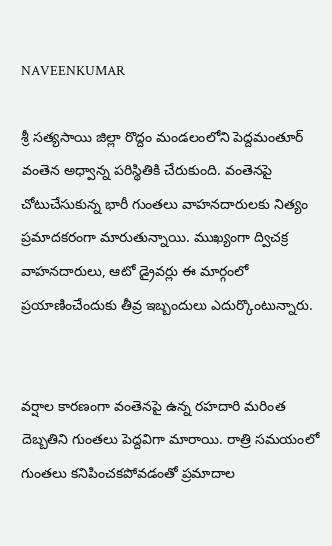NAVEENKUMAR

శ్రీ సత్యసాయి జిల్లా రొద్దం మండలంలోని పెద్దమంతూర్ వంతెన అధ్వాన్న పరిస్థితికి చేరుకుంది. వంతెనపై చోటుచేసుకున్న భారీ గుంతలు వాహనదారులకు నిత్యం ప్రమాదకరంగా మారుతున్నాయి. ముఖ్యంగా ద్విచక్ర వాహనదారులు, ఆటో డ్రైవర్లు ఈ మార్గంలో ప్రయాణించేందుకు తీవ్ర ఇబ్బందులు ఎదుర్కొంటున్నారు.


వర్షాల కారణంగా వంతెనపై ఉన్న రహదారి మరింత దెబ్బతిని గుంతలు పెద్దవిగా మారాయి. రాత్రి సమయంలో గుంతలు కనిపించకపోవడంతో ప్రమాదాల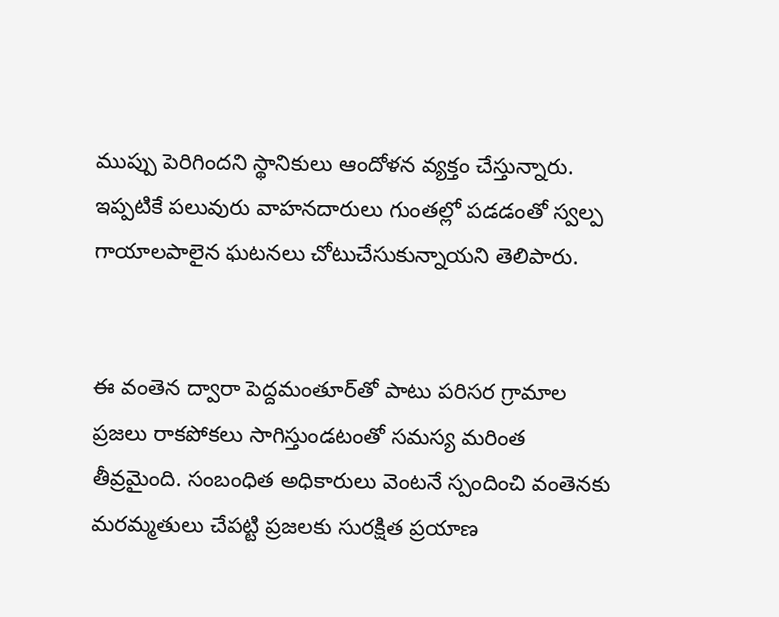ముప్పు పెరిగిందని స్థానికులు ఆందోళన వ్యక్తం చేస్తున్నారు. ఇప్పటికే పలువురు వాహనదారులు గుంతల్లో పడడంతో స్వల్ప గాయాలపాలైన ఘటనలు చోటుచేసుకున్నాయని తెలిపారు.


ఈ వంతెన ద్వారా పెద్దమంతూర్‌తో పాటు పరిసర గ్రామాల ప్రజలు రాకపోకలు సాగిస్తుండటంతో సమస్య మరింత తీవ్రమైంది. సంబంధిత అధికారులు వెంటనే స్పందించి వంతెనకు మరమ్మతులు చేపట్టి ప్రజలకు సురక్షిత ప్రయాణ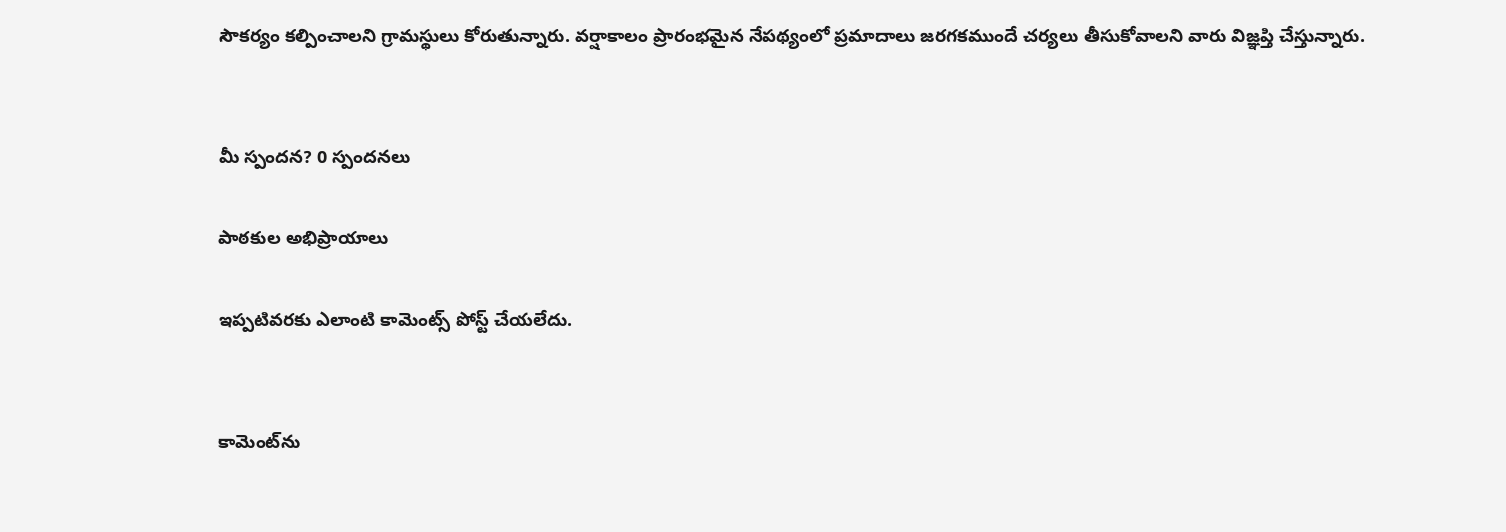సౌకర్యం కల్పించాలని గ్రామస్థులు కోరుతున్నారు. వర్షాకాలం ప్రారంభమైన నేపథ్యంలో ప్రమాదాలు జరగకముందే చర్యలు తీసుకోవాలని వారు విజ్ఞప్తి చేస్తున్నారు.


మీ స్పందన? 0 స్పందనలు

పాఠకుల అభిప్రాయాలు

ఇప్పటివరకు ఎలాంటి కామెంట్స్ పోస్ట్ చేయలేదు.


కామెంట్‌ను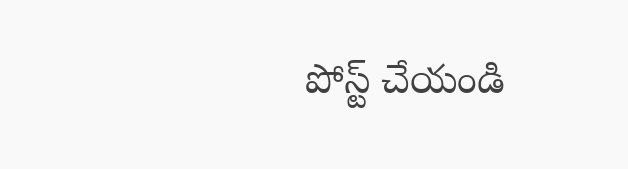పోస్ట్ చేయండి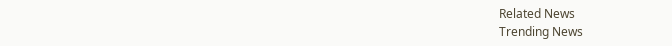Related News
Trending News